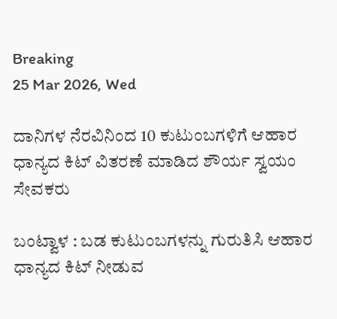Breaking
25 Mar 2026, Wed

ದಾನಿಗಳ ನೆರವಿನಿಂದ 10 ಕುಟುಂಬಗಳಿಗೆ ಆಹಾರ ಧಾನ್ಯದ ಕಿಟ್ ವಿತರಣೆ ಮಾಡಿದ ಶೌರ್ಯ ಸ್ವಯಂ ಸೇವಕರು

ಬಂಟ್ವಾಳ : ಬಡ ಕುಟುಂಬಗಳನ್ನು ಗುರುತಿಸಿ ಆಹಾರ ಧಾನ್ಯದ ಕಿಟ್ ನೀಡುವ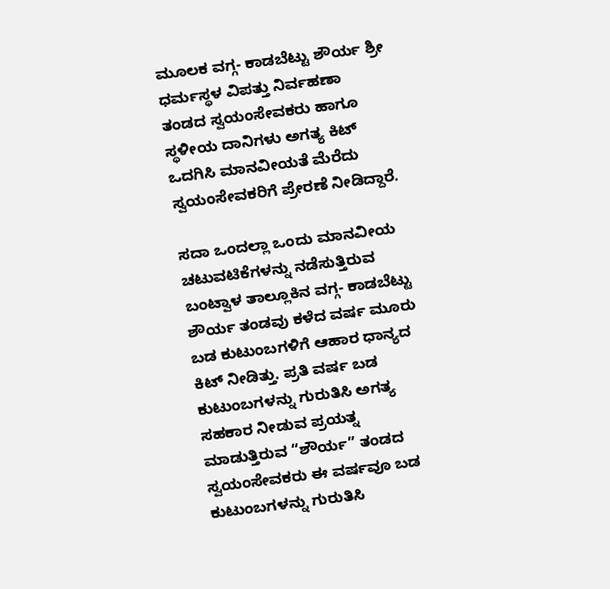ಮೂಲಕ ವಗ್ಗ- ಕಾಡಬೆಟ್ಟು ಶೌರ್ಯ ಶ್ರೀ ಧರ್ಮಸ್ಥಳ ವಿಪತ್ತು ನಿರ್ವಹಣಾ ತಂಡದ ಸ್ವಯಂಸೇವಕರು ಹಾಗೂ ಸ್ಥಳೀಯ ದಾನಿಗಳು ಅಗತ್ಯ ಕಿಟ್ ಒದಗಿಸಿ ಮಾನವೀಯತೆ ಮೆರೆದು ಸ್ವಯಂಸೇವಕರಿಗೆ ಪ್ರೇರಣೆ ನೀಡಿದ್ದಾರೆ.

ಸದಾ ಒಂದಲ್ಲಾ ಒಂದು ಮಾನವೀಯ ಚಟುವಟಿಕೆಗಳನ್ನು ನಡೆಸುತ್ತಿರುವ ಬಂಟ್ವಾಳ ತಾಲ್ಲೂಕಿನ ವಗ್ಗ- ಕಾಡಬೆಟ್ಟು ಶೌರ್ಯ ತಂಡವು ಕಳೆದ ವರ್ಷ ಮೂರು ಬಡ ಕುಟುಂಬಗಳಿಗೆ ಆಹಾರ ಧಾನ್ಯದ ಕಿಟ್ ನೀಡಿತ್ತು. ಪ್ರತಿ ವರ್ಷ ಬಡ ಕುಟುಂಬಗಳನ್ನು ಗುರುತಿಸಿ ಅಗತ್ಯ ಸಹಕಾರ ನೀಡುವ ಪ್ರಯತ್ನ ಮಾಡುತ್ತಿರುವ “ಶೌರ್ಯ” ತಂಡದ ಸ್ವಯಂಸೇವಕರು ಈ ವರ್ಷವೂ ಬಡ ಕುಟುಂಬಗಳನ್ನು ಗುರುತಿಸಿ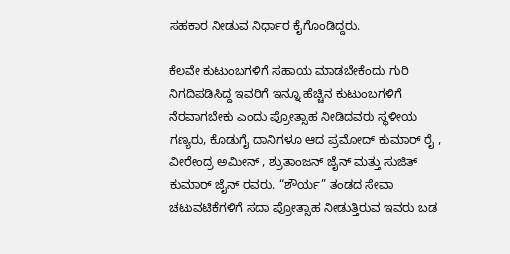ಸಹಕಾರ ನೀಡುವ ನಿರ್ಧಾರ ಕೈಗೊಂಡಿದ್ದರು.

ಕೆಲವೇ ಕುಟುಂಬಗಳಿಗೆ ಸಹಾಯ ಮಾಡಬೇಕೆಂದು ಗುರಿ ನಿಗದಿಪಡಿಸಿದ್ದ ಇವರಿಗೆ ಇನ್ನೂ ಹೆಚ್ಚಿನ ಕುಟುಂಬಗಳಿಗೆ ನೆರವಾಗಬೇಕು ಎಂದು ಪ್ರೋತ್ಸಾಹ ನೀಡಿದವರು ಸ್ಥಳೀಯ ಗಣ್ಯರು, ಕೊಡುಗೈ ದಾನಿಗಳೂ ಆದ ಪ್ರಮೋದ್ ಕುಮಾರ್ ರೈ , ವೀರೇಂದ್ರ ಅಮೀನ್ , ಶ್ರುತಾಂಜನ್ ಜೈನ್ ಮತ್ತು ಸುಜಿತ್ ಕುಮಾರ್ ಜೈನ್ ರವರು. “ಶೌರ್ಯ” ತಂಡದ ಸೇವಾ ಚಟುವಟಿಕೆಗಳಿಗೆ ಸದಾ ಪ್ರೋತ್ಸಾಹ ನೀಡುತ್ತಿರುವ ಇವರು ಬಡ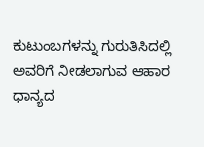ಕುಟುಂಬಗಳನ್ನು ಗುರುತಿಸಿದಲ್ಲಿ ಅವರಿಗೆ ನೀಡಲಾಗುವ ಆಹಾರ ಧಾನ್ಯದ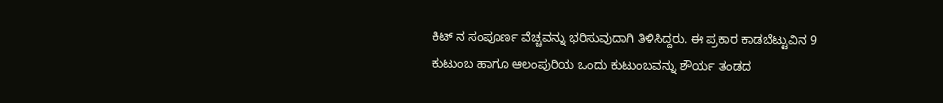ಕಿಟ್ ನ ಸಂಪೂರ್ಣ ವೆಚ್ಚವನ್ನು ಭರಿಸುವುದಾಗಿ ತಿಳಿಸಿದ್ದರು. ಈ ಪ್ರಕಾರ ಕಾಡಬೆಟ್ಟುವಿನ 9 ಕುಟುಂಬ ಹಾಗೂ ಆಲಂಪುರಿಯ ಒಂದು ಕುಟುಂಬವನ್ನು ಶೌರ್ಯ ತಂಡದ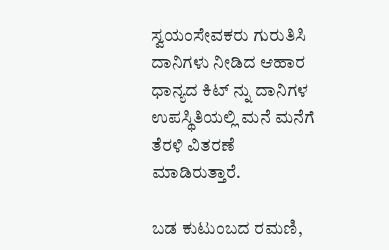ಸ್ವಯಂಸೇವಕರು ಗುರುತಿಸಿ ದಾನಿಗಳು ನೀಡಿದ ಆಹಾರ ಧಾನ್ಯದ ಕಿಟ್ ನ್ನು ದಾನಿಗಳ ಉಪಸ್ಥಿತಿಯಲ್ಲಿ ಮನೆ ಮನೆಗೆ ತೆರಳಿ ವಿತರಣೆ ಮಾಡಿರುತ್ತಾರೆ.

ಬಡ ಕುಟುಂಬದ ರಮಣಿ,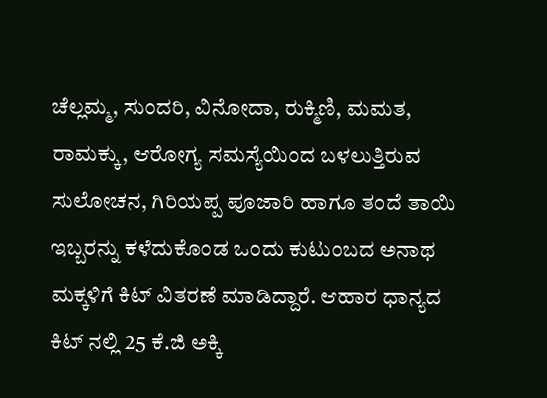ಚೆಲ್ಲಮ್ಮ, ಸುಂದರಿ, ವಿನೋದಾ, ರುಕ್ಮಿಣಿ, ಮಮತ, ರಾಮಕ್ಕು, ಆರೋಗ್ಯ ಸಮಸ್ಯೆಯಿಂದ ಬಳಲುತ್ತಿರುವ ಸುಲೋಚನ, ಗಿರಿಯಪ್ಪ ಪೂಜಾರಿ ಹಾಗೂ ತಂದೆ ತಾಯಿ ಇಬ್ಬರನ್ನು ಕಳೆದುಕೊಂಡ ಒಂದು ಕುಟುಂಬದ ಅನಾಥ ಮಕ್ಕಳಿಗೆ ಕಿಟ್ ವಿತರಣೆ ಮಾಡಿದ್ದಾರೆ. ಆಹಾರ ಧಾನ್ಯದ ಕಿಟ್ ನಲ್ಲಿ 25 ಕೆ.ಜಿ ಅಕ್ಕಿ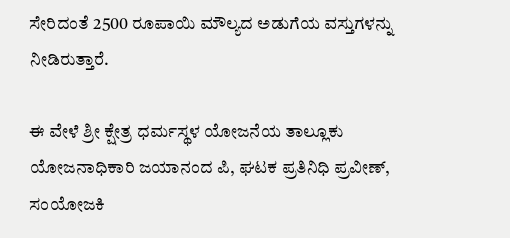ಸೇರಿದಂತೆ 2500 ರೂಪಾಯಿ ಮೌಲ್ಯದ ಅಡುಗೆಯ ವಸ್ತುಗಳನ್ನು ನೀಡಿರುತ್ತಾರೆ.

ಈ ವೇಳೆ ಶ್ರೀ ಕ್ಷೇತ್ರ ಧರ್ಮಸ್ಥಳ ಯೋಜನೆಯ ತಾಲ್ಲೂಕು ಯೋಜನಾಧಿಕಾರಿ ಜಯಾನಂದ ಪಿ, ಘಟಕ ಪ್ರತಿನಿಧಿ ಪ್ರವೀಣ್, ಸಂಯೋಜಕಿ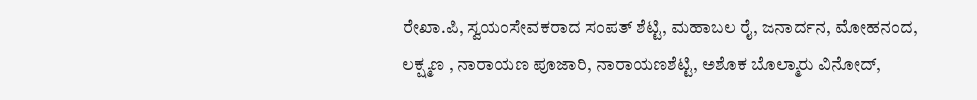ರೇಖಾ.ಪಿ, ಸ್ವಯಂಸೇವಕರಾದ ಸಂಪತ್ ಶೆಟ್ಟಿ, ಮಹಾಬಲ ರೈ, ಜನಾರ್ದನ, ಮೋಹನಂದ, ಲಕ್ಷ್ಮಣ , ನಾರಾಯಣ ಪೂಜಾರಿ, ನಾರಾಯಣಶೆಟ್ಟಿ, ಅಶೊಕ ಬೊಲ್ಮಾರು ವಿನೋದ್,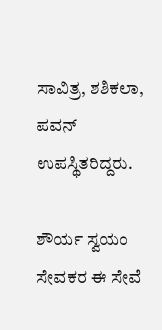ಸಾವಿತ್ರ, ಶಶಿಕಲಾ, ಪವನ್ ಉಪಸ್ಥಿತರಿದ್ದರು.

ಶೌರ್ಯ ಸ್ವಯಂ ಸೇವಕರ ಈ ಸೇವೆ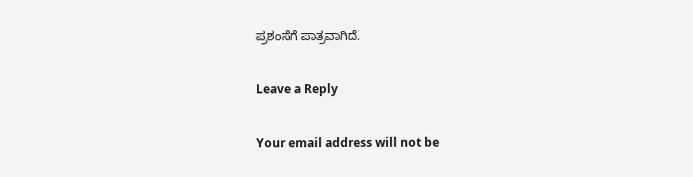ಪ್ರಶಂಸೆಗೆ ಪಾತ್ರವಾಗಿದೆ.

Leave a Reply

Your email address will not be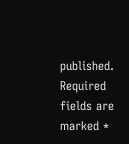published. Required fields are marked *